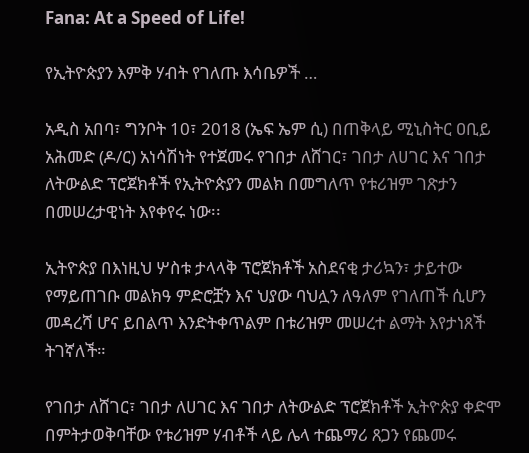Fana: At a Speed of Life!

የኢትዮጵያን እምቅ ሃብት የገለጡ እሳቤዎች …

አዲስ አበባ፣ ግንቦት 10፣ 2018 (ኤፍ ኤም ሲ) በጠቅላይ ሚኒስትር ዐቢይ አሕመድ (ዶ/ር) አነሳሽነት የተጀመሩ የገበታ ለሸገር፣ ገበታ ለሀገር እና ገበታ ለትውልድ ፕሮጀክቶች የኢትዮጵያን መልክ በመግለጥ የቱሪዝም ገጽታን በመሠረታዊነት እየቀየሩ ነው፡፡

ኢትዮጵያ በእነዚህ ሦስቱ ታላላቅ ፕሮጀክቶች አስደናቂ ታሪኳን፣ ታይተው የማይጠገቡ መልክዓ ምድሮቿን እና ህያው ባህሏን ለዓለም የገለጠች ሲሆን መዳረሻ ሆና ይበልጥ እንድትቀጥልም በቱሪዝም መሠረተ ልማት እየታነጸች ትገኛለች።

የገበታ ለሸገር፣ ገበታ ለሀገር እና ገበታ ለትውልድ ፕሮጀክቶች ኢትዮጵያ ቀድሞ በምትታወቅባቸው የቱሪዝም ሃብቶች ላይ ሌላ ተጨማሪ ጸጋን የጨመሩ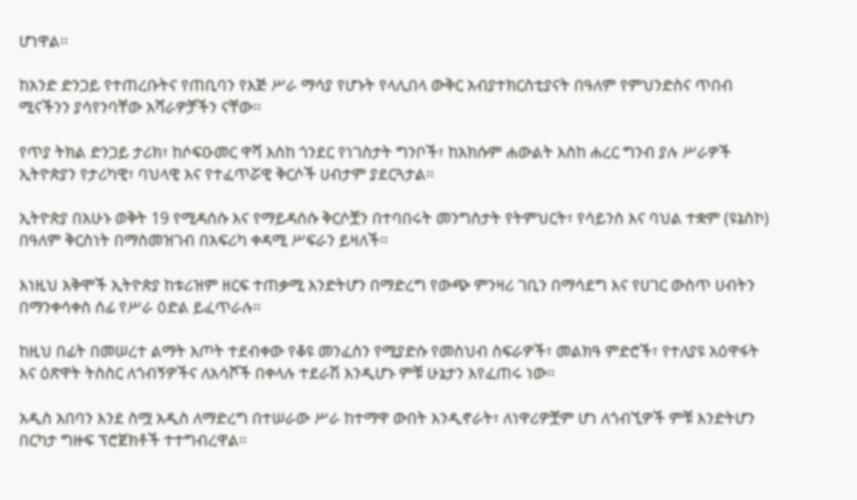ሆነዋል፡፡

ከአንድ ድንጋይ የተጠረቡትና የጠቢባን የእጅ ሥራ ማሳያ የሆኑት የላሊበላ ውቅር አብያተክርስቲያናት በዓለም የምህንድስና ጥበብ ሚናችንን ያሳየንባቸው አሻራዎቻችን ናቸው፡፡

የጥያ ትክል ድንጋይ ታሪክ፣ ከሶፍዑመር ዋሻ እስከ ጎንደር የነገስታት ግንቦች፣ ከአክሱም ሐውልት እስከ ሐረር ግንብ ያሉ ሥራዎች ኢትዮጵያን የታሪካዊ፣ ባህላዊ እና የተፈጥሯዊ ቅርሶች ሀብታም ያደርጓታል፡፡

ኢትዮጵያ በአሁኑ ወቅት 19 የሚዳሰሱ እና የማይዳሰሱ ቅርሶቿን በተባበሩት መንግስታት የትምህርት፣ የሳይንስ እና ባህል ተቋም (ዩኔስኮ) በዓለም ቅርስነት በማስመዝገብ በአፍሪካ ቀዳሚ ሥፍራን ይዛለች፡፡

እነዚህ አቅሞች ኢትዮጵያ ከቱሪዝም ዘርፍ ተጠቃሚ እንድትሆን በማድረግ የውጭ ምንዛሪ ገቢን በማሳደግ እና የሀገር ውስጥ ሀብትን በማንቀሳቀስ ሰፊ የሥራ ዕድል ይፈጥራሉ።

ከዚህ በፊት በመሠረተ ልማት እጦት ተደብቀው የቆዩ መንፈስን የሚያድሱ የመስህብ ስፍራዎች፣ መልክዓ ምድሮች፣ የተለያዩ አዕዋፋት እና ዕጽዋት ትስስር ለጎብኝዎችና ለአሳሾች በቀላሉ ተደራሽ እንዲሆኑ ምቹ ሁኔታን እየፈጠሩ ነው።

አዲስ አበባን እንደ ስሟ አዲስ ለማድረግ በተሠራው ሥራ ከተማዋ ውበት እንዲኖራት፣ ለነዋሪዎቿም ሆነ ለጎብኚዎች ምቹ እንድትሆን በርካታ ግዙፍ ፕሮጀክቶች ተተግብረዋል።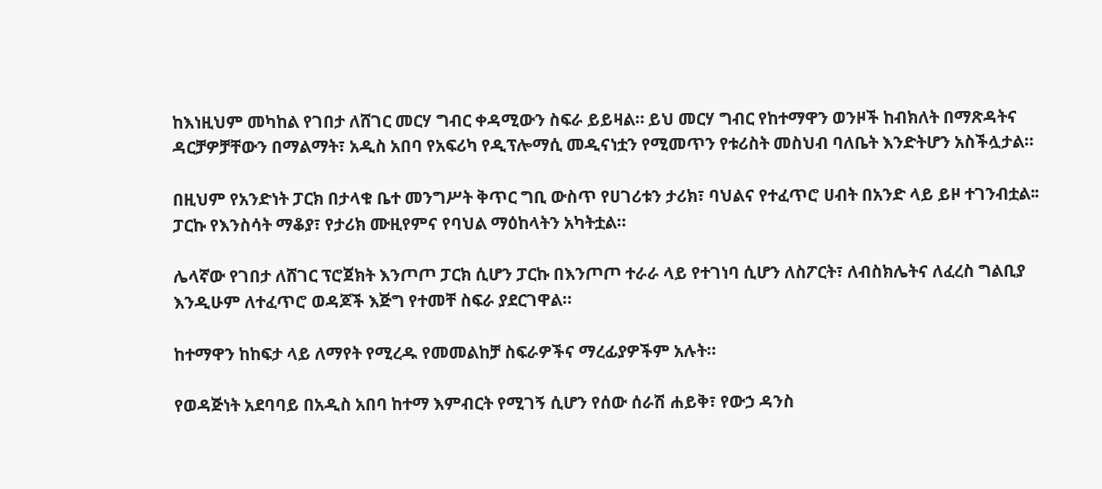ከእነዚህም መካከል የገበታ ለሸገር መርሃ ግብር ቀዳሚውን ስፍራ ይይዛል። ይህ መርሃ ግብር የከተማዋን ወንዞች ከብክለት በማጽዳትና ዳርቻዎቻቸውን በማልማት፣ አዲስ አበባ የአፍሪካ የዲፕሎማሲ መዲናነቷን የሚመጥን የቱሪስት መስህብ ባለቤት እንድትሆን አስችሏታል።

በዚህም የአንድነት ፓርክ በታላቁ ቤተ መንግሥት ቅጥር ግቢ ውስጥ የሀገሪቱን ታሪክ፣ ባህልና የተፈጥሮ ሀብት በአንድ ላይ ይዞ ተገንብቷል፡፡ ፓርኩ የእንስሳት ማቆያ፣ የታሪክ ሙዚየምና የባህል ማዕከላትን አካትቷል።

ሌላኛው የገበታ ለሸገር ፕሮጀክት እንጦጦ ፓርክ ሲሆን ፓርኩ በእንጦጦ ተራራ ላይ የተገነባ ሲሆን ለስፖርት፣ ለብስክሌትና ለፈረስ ግልቢያ እንዲሁም ለተፈጥሮ ወዳጆች እጅግ የተመቸ ስፍራ ያደርገዋል።

ከተማዋን ከከፍታ ላይ ለማየት የሚረዱ የመመልከቻ ስፍራዎችና ማረፊያዎችም አሉት።

የወዳጅነት አደባባይ በአዲስ አበባ ከተማ እምብርት የሚገኝ ሲሆን የሰው ሰራሽ ሐይቅ፣ የውኃ ዳንስ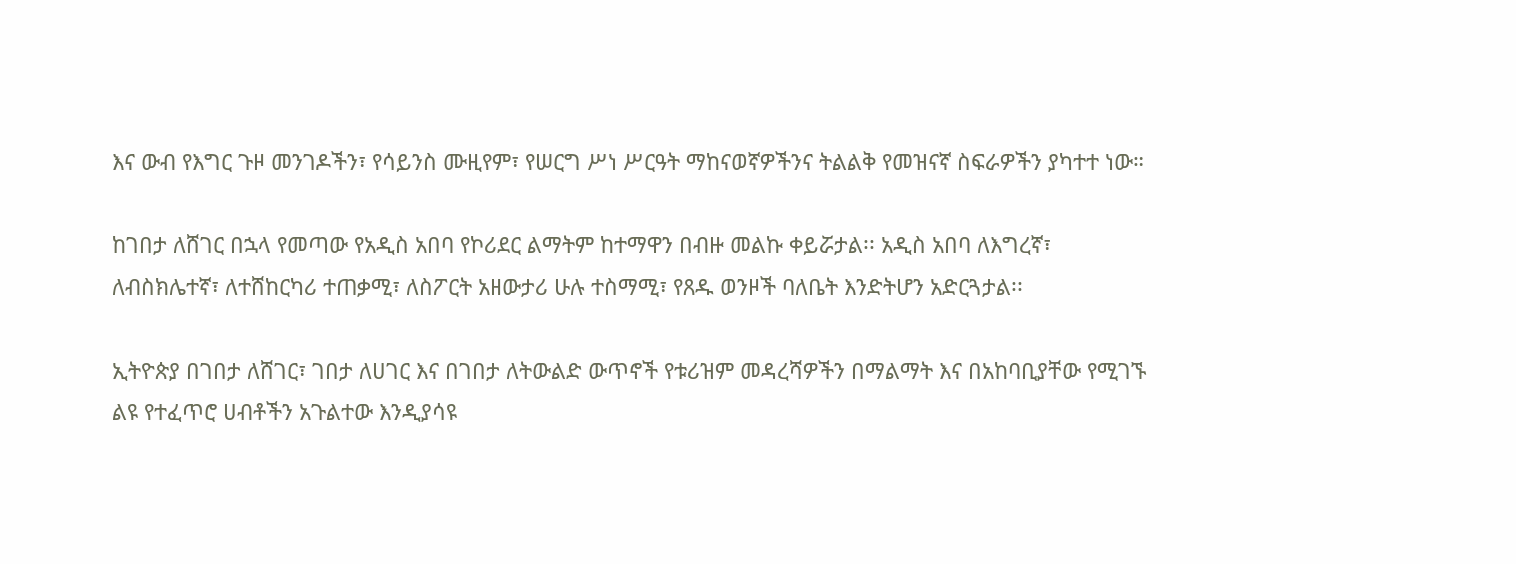እና ውብ የእግር ጉዞ መንገዶችን፣ የሳይንስ ሙዚየም፣ የሠርግ ሥነ ሥርዓት ማከናወኛዎችንና ትልልቅ የመዝናኛ ስፍራዎችን ያካተተ ነው።

ከገበታ ለሸገር በኋላ የመጣው የአዲስ አበባ የኮሪደር ልማትም ከተማዋን በብዙ መልኩ ቀይሯታል፡፡ አዲስ አበባ ለእግረኛ፣ ለብስክሌተኛ፣ ለተሸከርካሪ ተጠቃሚ፣ ለስፖርት አዘውታሪ ሁሉ ተስማሚ፣ የጸዱ ወንዞች ባለቤት እንድትሆን አድርጓታል፡፡

ኢትዮጵያ በገበታ ለሸገር፣ ገበታ ለሀገር እና በገበታ ለትውልድ ውጥኖች የቱሪዝም መዳረሻዎችን በማልማት እና በአከባቢያቸው የሚገኙ ልዩ የተፈጥሮ ሀብቶችን አጉልተው እንዲያሳዩ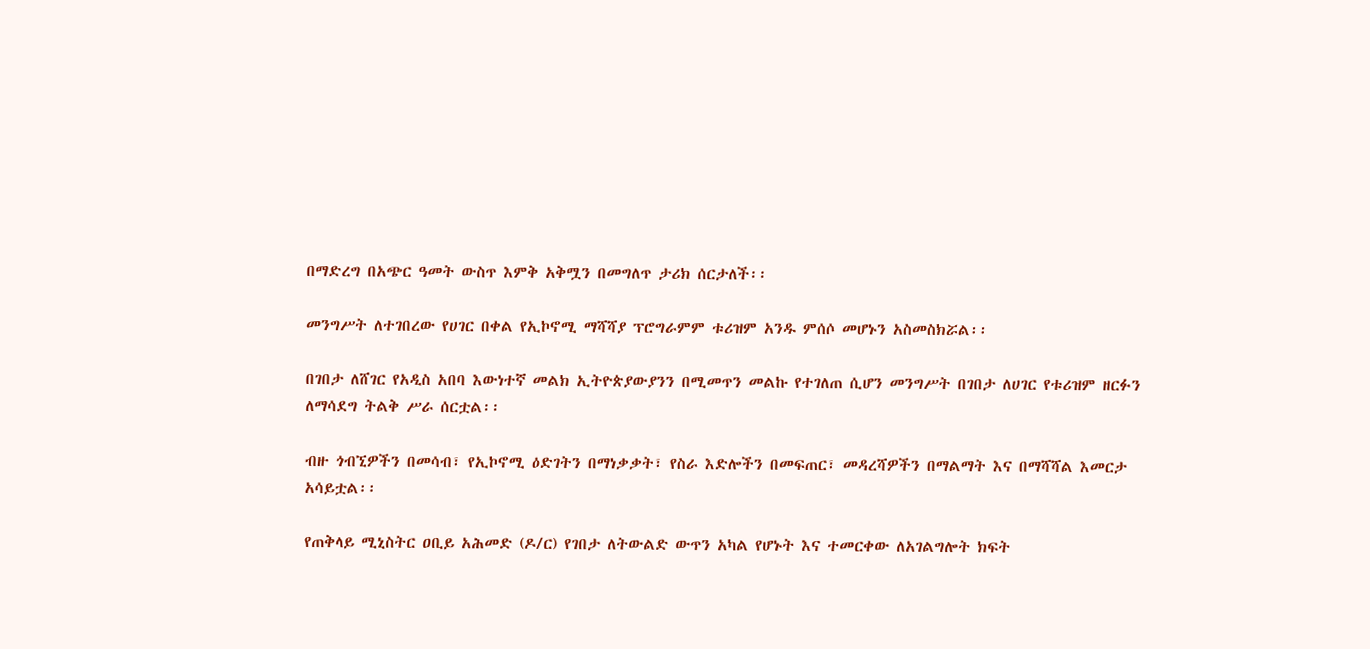በማድረግ በአጭር ዓመት ውስጥ እምቅ አቅሟን በመግለጥ ታሪክ ሰርታለች፡፡

መንግሥት ለተገበረው የሀገር በቀል የኢኮኖሚ ማሻሻያ ፕሮግራምም ቱሪዝም አንዱ ምሰሶ መሆኑን አስመስክሯል፡፡

በገበታ ለሸገር የአዲስ አበባ እውነተኛ መልክ ኢትዮጵያውያንን በሚመጥን መልኩ የተገለጠ ሲሆን መንግሥት በገበታ ለሀገር የቱሪዝም ዘርፉን ለማሳደግ ትልቅ ሥራ ሰርቷል፡፡

ብዙ ጎብኚዎችን በመሳብ፣ የኢኮኖሚ ዕድገትን በማነቃቃት፣ የስራ እድሎችን በመፍጠር፣ መዳረሻዎችን በማልማት እና በማሻሻል እመርታ አሳይቷል፡፡

የጠቅላይ ሚኒስትር ዐቢይ አሕመድ (ዶ/ር) የገበታ ለትውልድ ውጥን አካል የሆኑት እና ተመርቀው ለአገልግሎት ክፍት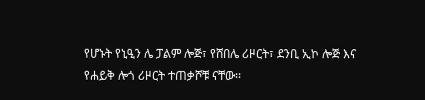የሆኑት የኒዒን ሌ ፓልም ሎጅ፣ የሸበሌ ሪዞርት፣ ደንቢ ኢኮ ሎጅ እና የሐይቅ ሎጎ ሪዞርት ተጠቃሾቹ ናቸው፡፡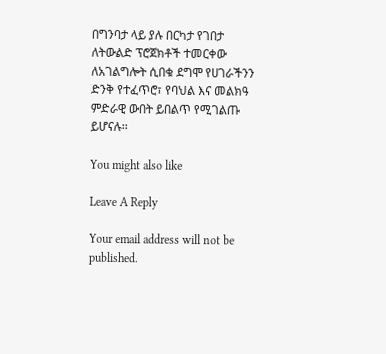በግንባታ ላይ ያሉ በርካታ የገበታ ለትውልድ ፕሮጀክቶች ተመርቀው ለአገልግሎት ሲበቁ ደግሞ የሀገራችንን ድንቅ የተፈጥሮ፣ የባህል እና መልክዓ ምድራዊ ውበት ይበልጥ የሚገልጡ ይሆናሉ፡፡

You might also like

Leave A Reply

Your email address will not be published.